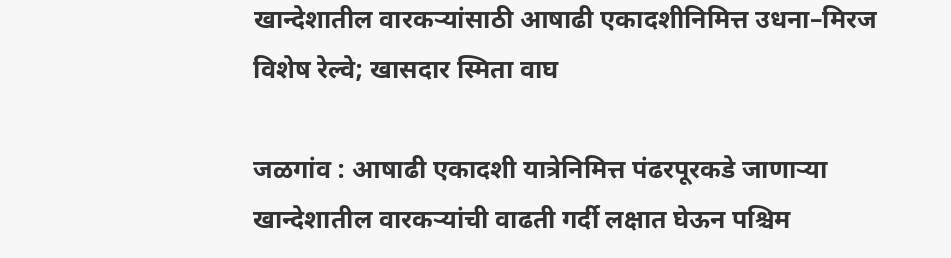खान्देशातील वारकऱ्यांसाठी आषाढी एकादशीनिमित्त उधना–मिरज विशेष रेल्वे; खासदार स्मिता वाघ

जळगांव : आषाढी एकादशी यात्रेनिमित्त पंढरपूरकडे जाणाऱ्या खान्देशातील वारकऱ्यांची वाढती गर्दी लक्षात घेऊन पश्चिम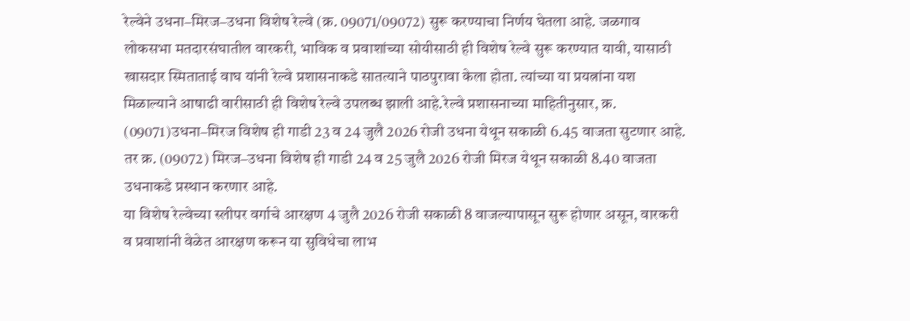रेल्वेने उधना–मिरज–उधना विशेष रेल्वे (क्र. 09071/09072) सुरू करण्याचा निर्णय घेतला आहे. जळगाव लोकसभा मतदारसंघातील वारकरी, भाविक व प्रवाशांच्या सोयीसाठी ही विशेष रेल्वे सुरू करण्यात यावी, यासाठी खासदार स्मिताताई वाघ यांनी रेल्वे प्रशासनाकडे सातत्याने पाठपुरावा केला होता. त्यांच्या या प्रयत्नांना यश मिळाल्याने आषाढी वारीसाठी ही विशेष रेल्वे उपलब्ध झाली आहे.रेल्वे प्रशासनाच्या माहितीनुसार, क्र. (09071)उधना–मिरज विशेष ही गाडी 23 व 24 जुलै 2026 रोजी उधना येथून सकाळी 6.45 वाजता सुटणार आहे. तर क्र. (09072) मिरज–उधना विशेष ही गाडी 24 व 25 जुलै 2026 रोजी मिरज येथून सकाळी 8.40 वाजता उधनाकडे प्रस्थान करणार आहे.
या विशेष रेल्वेच्या स्लीपर वर्गाचे आरक्षण 4 जुलै 2026 रोजी सकाळी 8 वाजल्यापासून सुरू होणार असून, वारकरी व प्रवाशांनी वेळेत आरक्षण करून या सुविधेचा लाभ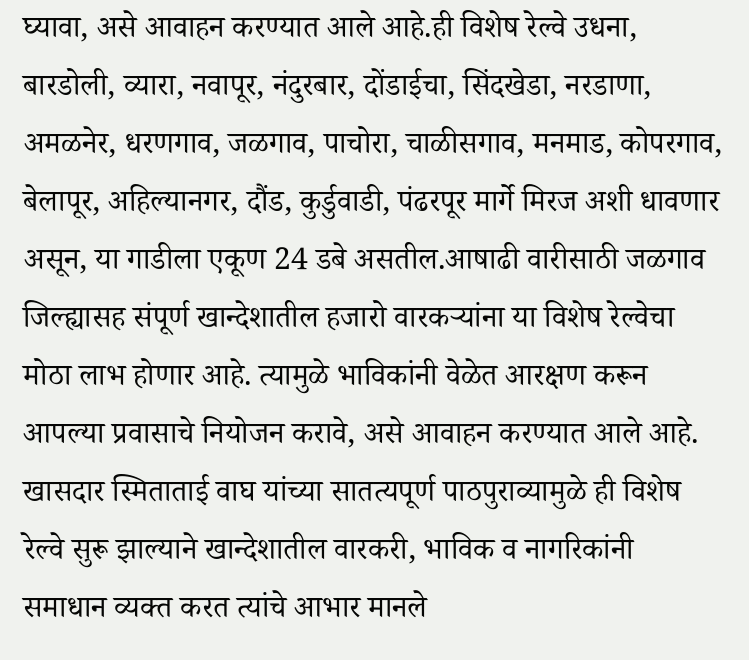घ्यावा, असे आवाहन करण्यात आले आहे.ही विशेष रेल्वे उधना, बारडोली, व्यारा, नवापूर, नंदुरबार, दोंडाईचा, सिंदखेडा, नरडाणा, अमळनेर, धरणगाव, जळगाव, पाचोरा, चाळीसगाव, मनमाड, कोपरगाव, बेलापूर, अहिल्यानगर, दौंड, कुर्डुवाडी, पंढरपूर मार्गे मिरज अशी धावणार असून, या गाडीला एकूण 24 डबे असतील.आषाढी वारीसाठी जळगाव जिल्ह्यासह संपूर्ण खान्देशातील हजारो वारकऱ्यांना या विशेष रेल्वेचा मोठा लाभ होणार आहे. त्यामुळे भाविकांनी वेळेत आरक्षण करून आपल्या प्रवासाचे नियोजन करावे, असे आवाहन करण्यात आले आहे. खासदार स्मिताताई वाघ यांच्या सातत्यपूर्ण पाठपुराव्यामुळे ही विशेष रेल्वे सुरू झाल्याने खान्देशातील वारकरी, भाविक व नागरिकांनी समाधान व्यक्त करत त्यांचे आभार मानले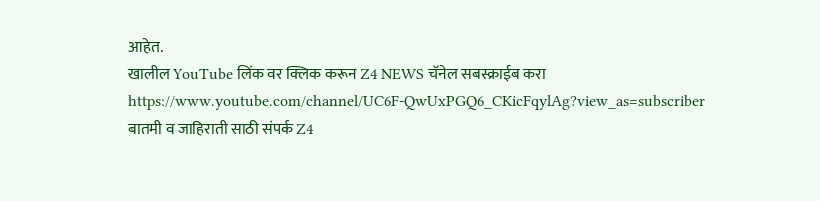आहेत.
खालील YouTube लिंक वर क्लिक करून Z4 NEWS चॅनेल सबस्क्राईब करा
https://www.youtube.com/channel/UC6F-QwUxPGQ6_CKicFqylAg?view_as=subscriber
बातमी व जाहिराती साठी संपर्क Z4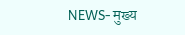NEWS- मुख्य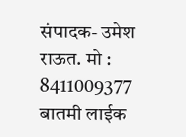संपादक- उमेश राऊत. मो : 8411009377
बातमी लाईक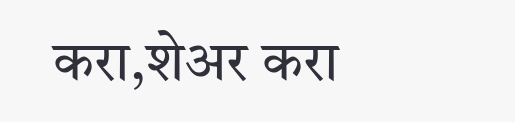करा,शेअर करा